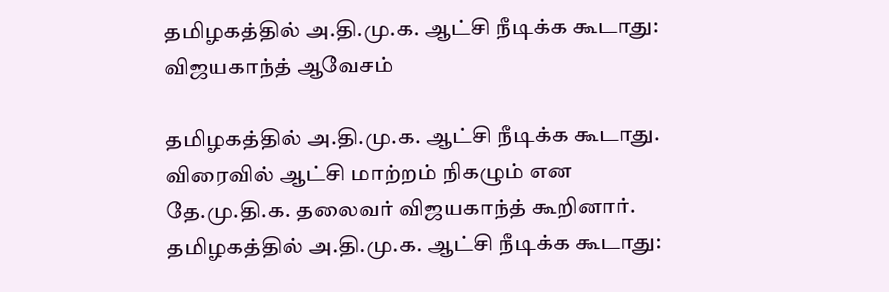தமிழகத்தில் அ.தி.மு.க. ஆட்சி நீடிக்க கூடாது: விஜயகாந்த் ஆவேசம்

தமிழகத்தில் அ.தி.மு.க. ஆட்சி நீடிக்க கூடாது. விரைவில் ஆட்சி மாற்றம் நிகழும் என தே.மு.தி.க. தலைவர் விஜயகாந்த் கூறினார்.
தமிழகத்தில் அ.தி.மு.க. ஆட்சி நீடிக்க கூடாது: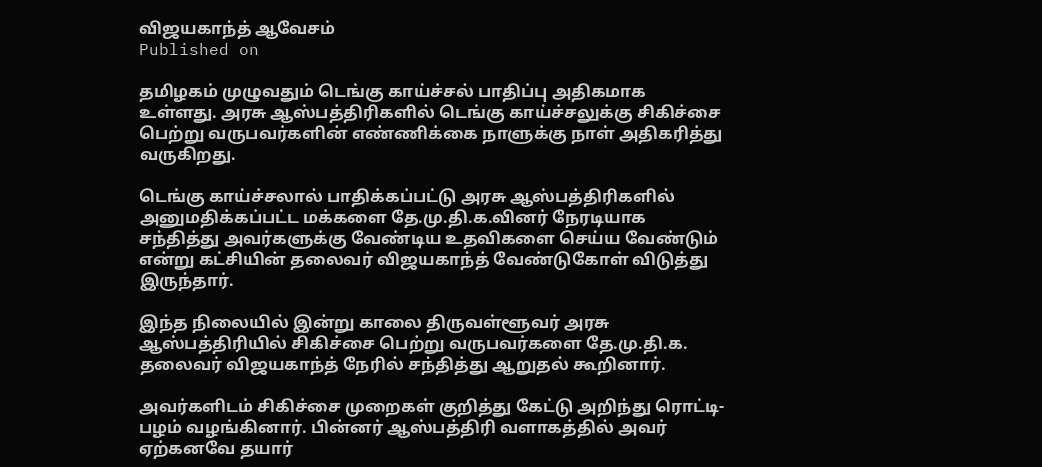விஜயகாந்த் ஆவேசம்
Published on

தமிழகம் முழுவதும் டெங்கு காய்ச்சல் பாதிப்பு அதிகமாக உள்ளது. அரசு ஆஸ்பத்திரிகளில் டெங்கு காய்ச்சலுக்கு சிகிச்சை பெற்று வருபவர்களின் எண்ணிக்கை நாளுக்கு நாள் அதிகரித்து வருகிறது.

டெங்கு காய்ச்சலால் பாதிக்கப்பட்டு அரசு ஆஸ்பத்திரிகளில் அனுமதிக்கப்பட்ட மக்களை தே.மு.தி.க.வினர் நேரடியாக சந்தித்து அவர்களுக்கு வேண்டிய உதவிகளை செய்ய வேண்டும் என்று கட்சியின் தலைவர் விஜயகாந்த் வேண்டுகோள் விடுத்து இருந்தார்.

இந்த நிலையில் இன்று காலை திருவள்ளூவர் அரசு ஆஸ்பத்திரியில் சிகிச்சை பெற்று வருபவர்களை தே.மு.தி.க. தலைவர் விஜயகாந்த் நேரில் சந்தித்து ஆறுதல் கூறினார்.

அவர்களிடம் சிகிச்சை முறைகள் குறித்து கேட்டு அறிந்து ரொட்டி-பழம் வழங்கினார். பின்னர் ஆஸ்பத்திரி வளாகத்தில் அவர் ஏற்கனவே தயார்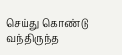செய்து கொண்டு வந்திருந்த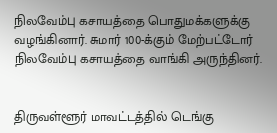நிலவேம்பு கசாயத்தை பொதுமக்களுக்கு வழங்கினார். சுமார் 100-க்கும் மேற்பட்டோர் நிலவேம்பு கசாயத்தை வாங்கி அருந்தினர்.


திருவள்ளூர் மாவட்டத்தில் டெங்கு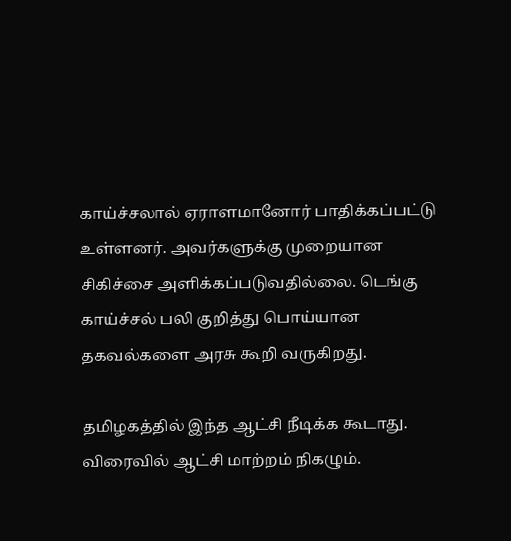காய்ச்சலால் ஏராளமானோர் பாதிக்கப்பட்டு உள்ளனர். அவர்களுக்கு முறையான சிகிச்சை அளிக்கப்படுவதில்லை. டெங்கு காய்ச்சல் பலி குறித்து பொய்யான தகவல்களை அரசு கூறி வருகிறது.

தமிழகத்தில் இந்த ஆட்சி நீடிக்க கூடாது. விரைவில் ஆட்சி மாற்றம் நிகழும்.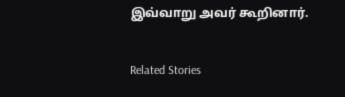இவ்வாறு அவர் கூறினார்.

Related Stories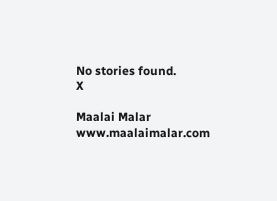No stories found.
X

Maalai Malar
www.maalaimalar.com